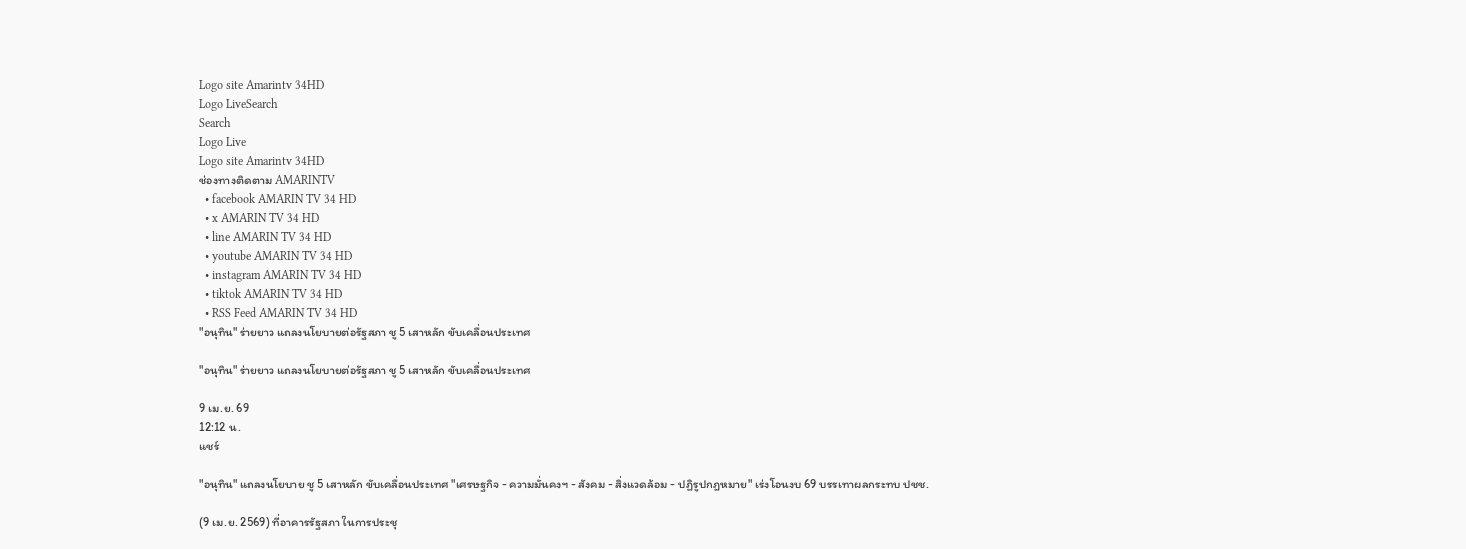Logo site Amarintv 34HD
Logo LiveSearch
Search
Logo Live
Logo site Amarintv 34HD
ช่องทางติดตาม AMARINTV
  • facebook AMARIN TV 34 HD
  • x AMARIN TV 34 HD
  • line AMARIN TV 34 HD
  • youtube AMARIN TV 34 HD
  • instagram AMARIN TV 34 HD
  • tiktok AMARIN TV 34 HD
  • RSS Feed AMARIN TV 34 HD
"อนุทิน" ร่ายยาว แถลงนโยบายต่อรัฐสภา ชู 5 เสาหลัก ขับเคลื่อนประเทศ

"อนุทิน" ร่ายยาว แถลงนโยบายต่อรัฐสภา ชู 5 เสาหลัก ขับเคลื่อนประเทศ

9 เม.ย. 69
12:12 น.
แชร์

"อนุทิน" แถลงนโยบาย ชู 5 เสาหลัก ขับเคลื่อนประเทศ "เศรษฐกิจ - ความมั่นคงฯ - สังคม - สิ่งแวดล้อม - ปฏิรูปกฎหมาย" เร่งโอนงบ 69 บรรเทาผลกระทบ ปชช.

(9 เม.ย. 2569) ที่อาคารรัฐสภา ในการประชุ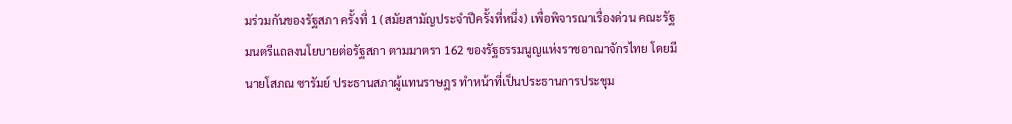มร่วมกันของรัฐสภา ครั้งที่ 1 (สมัยสามัญประจำปีครั้งที่หนึ่ง) เพื่อพิจารณาเรื่องด่วน คณะรัฐมนตรีแถลงนโยบายต่อรัฐสภา ตามมาตรา 162 ของรัฐธรรมนูญแห่งราชอาณาจักรไทย โดยมี นายโสภณ ซารัมย์ ประธานสภาผู้แทนราษฎร ทำหน้าที่เป็นประธานการประชุม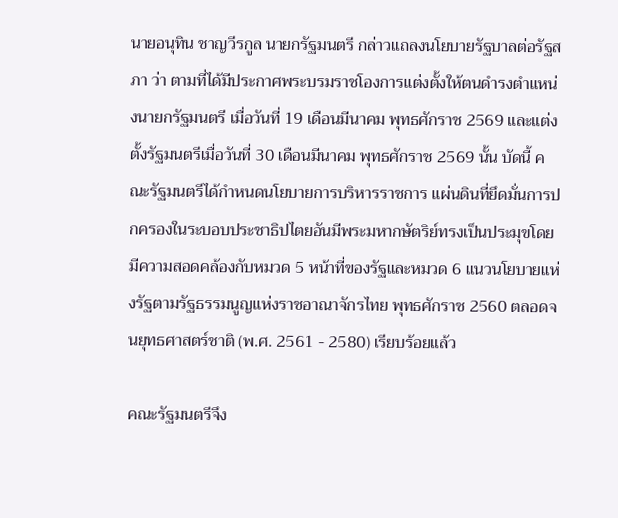นายอนุทิน ชาญวีรกูล นายกรัฐมนตรี กล่าวแถลงนโยบายรัฐบาลต่อรัฐสภา ว่า ตามที่ได้มีประกาศพระบรมราชโองการแต่งตั้งให้ตนดำรงตำแหน่งนายกรัฐมนตรี เมื่อวันที่ 19 เดือนมีนาคม พุทธศักราช 2569 และแต่งตั้งรัฐมนตรีเมื่อวันที่ 30 เดือนมีนาคม พุทธศักราช 2569 นั้น บัดนี้ คณะรัฐมนตรีได้กำหนดนโยบายการบริหารราชการ แผ่นดินที่ยึดมั่นการปกครองในระบอบประชาธิปไตยอันมีพระมหากษัตริย์ทรงเป็นประมุขโดยมีความสอดคล้องกับหมวด 5 หน้าที่ของรัฐและหมวด 6 แนวนโยบายแห่งรัฐตามรัฐธรรมนูญแห่งราชอาณาจักรไทย พุทธศักราช 2560 ตลอดจนยุทธศาสตร์ชาติ (พ.ศ. 2561 - 2580) เรียบร้อยแล้ว

คณะรัฐมนตรีจึง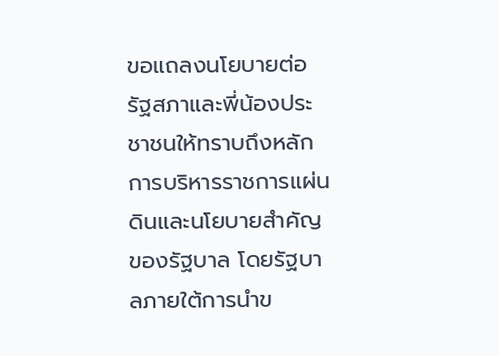ขอแถลงนโยบายต่อรัฐสภาและพี่น้องประชาชนให้ทราบถึงหลักการบริหารราชการแผ่นดินและนโยบายสำคัญของรัฐบาล โดยรัฐบาลภายใต้การนำข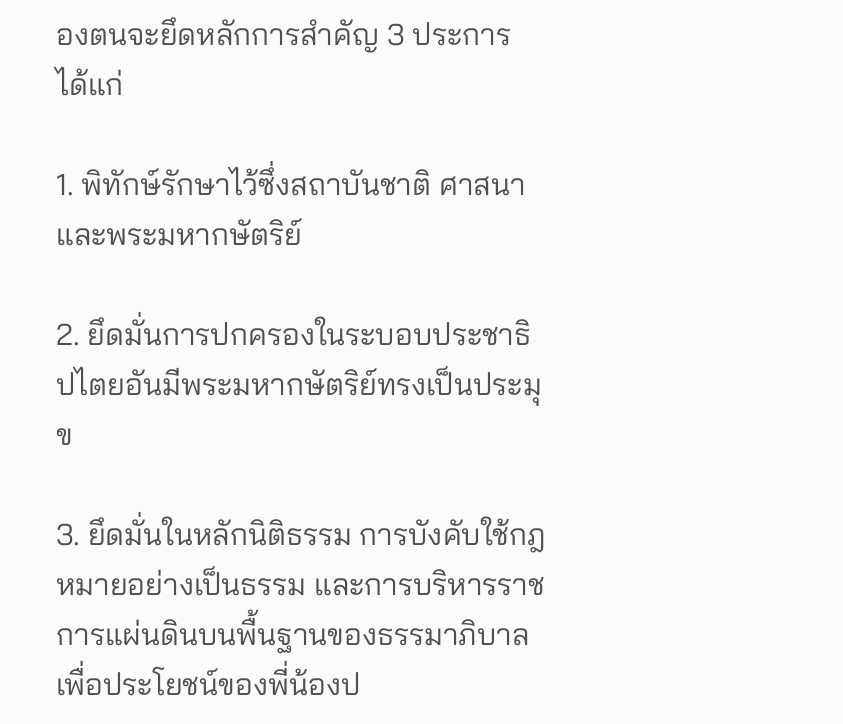องตนจะยึดหลักการสำคัญ 3 ประการ ได้แก่

1. พิทักษ์รักษาไว้ซึ่งสถาบันชาติ ศาสนา และพระมหากษัตริย์

2. ยึดมั่นการปกครองในระบอบประชาธิปไตยอันมีพระมหากษัตริย์ทรงเป็นประมุข

3. ยึดมั่นในหลักนิติธรรม การบังคับใช้กฎหมายอย่างเป็นธรรม และการบริหารราชการแผ่นดินบนพื้นฐานของธรรมาภิบาล เพื่อประโยชน์ของพี่น้องป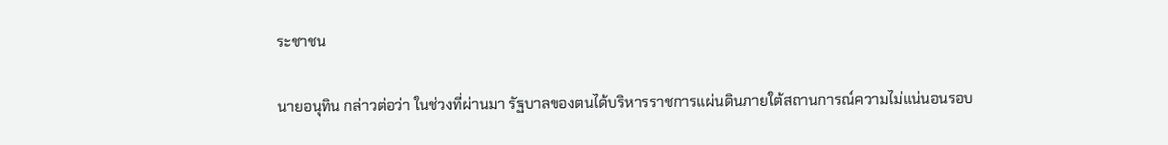ระชาชน

นายอนุทิน กล่าวต่อว่า ในช่วงที่ผ่านมา รัฐบาลของตนได้บริหารราชการแผ่นดินภายใต้สถานการณ์ความไม่แน่นอนรอบ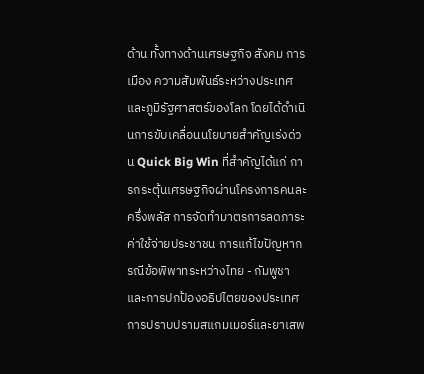ด้าน ทั้งทางด้านเศรษฐกิจ สังคม การเมือง ความสัมพันธ์ระหว่างประเทศ และภูมิรัฐศาสตร์ของโลก โดยได้ดำเนินการขับเคลื่อนนโยบายสำคัญเร่งด่วน Quick Big Win ที่สำคัญได้แก่ การกระตุ้นเศรษฐกิจผ่านโครงการคนละครึ่งพลัส การจัดทำมาตรการลดภาระค่าใช้จ่ายประชาชน การแก้ไขปัญหากรณีข้อพิพาทระหว่างไทย - กัมพูชา และการปกป้องอธิปไตยของประเทศ การปราบปรามสแกมเมอร์และยาเสพ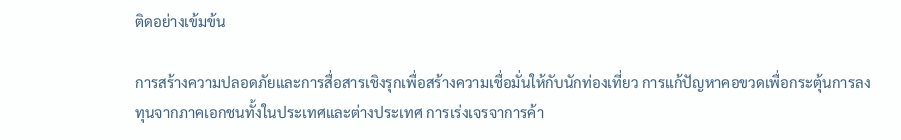ติดอย่างเข้มข้น

การสร้างความปลอดภัยและการสื่อสารเชิงรุกเพื่อสร้างความเชื่อมั่นให้กับนักท่องเที่ยว การแก้ปัญหาคอขวดเพื่อกระตุ้นการลงทุนจากภาคเอกชนทั้งในประเทศและต่างประเทศ การเร่งเจรจาการค้า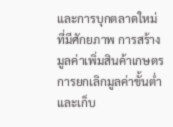และการบุกตลาดใหม่ที่มีศักยภาพ การสร้างมูลค่าเพิ่มสินค้าเกษตร การยกเลิกมูลค่าขั้นต่ำ และเก็บ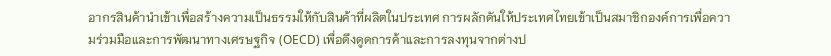อากรสินค้านำเข้าเพื่อสร้างความเป็นธรรมให้กับสินค้าที่ผลิตในประเทศ การผลักดันให้ประเทศไทยเข้าเป็นสมาชิกองค์การเพื่อความร่วมมือและการพัฒนาทางเศรษฐกิจ (OECD) เพื่อดึงดูดการค้าและการลงทุนจากต่างป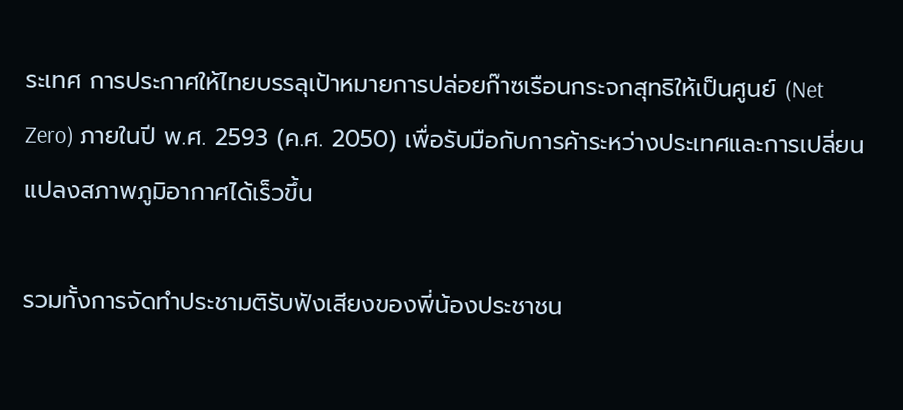ระเทศ การประกาศให้ไทยบรรลุเป้าหมายการปล่อยก๊าซเรือนกระจกสุทธิให้เป็นศูนย์ (Net Zero) ภายในปี พ.ศ. 2593 (ค.ศ. 2050) เพื่อรับมือกับการค้าระหว่างประเทศและการเปลี่ยนแปลงสภาพภูมิอากาศได้เร็วขึ้น

รวมทั้งการจัดทำประชามติรับฟังเสียงของพี่น้องประชาชน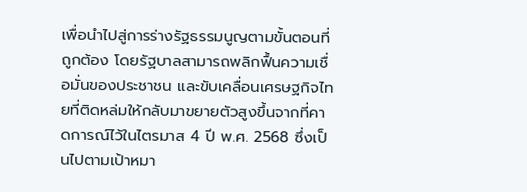เพื่อนำไปสู่การร่างรัฐธรรมนูญตามขั้นตอนที่ถูกต้อง โดยรัฐบาลสามารถพลิกฟื้นความเชื่อมั่นของประชาชน และขับเคลื่อนเศรษฐกิจไทยที่ติดหล่มให้กลับมาขยายตัวสูงขึ้นจากที่คาดการณ์ไว้ในไตรมาส 4 ปี พ.ศ. 2568 ซึ่งเป็นไปตามเป้าหมา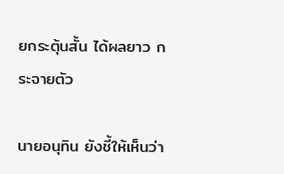ยกระตุ้นสั้น ได้ผลยาว กระจายตัว

นายอนุทิน ยังชี้ให้เห็นว่า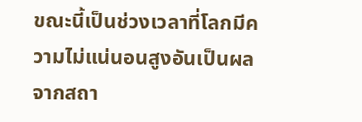ขณะนี้เป็นช่วงเวลาที่โลกมีความไม่แน่นอนสูงอันเป็นผลจากสถา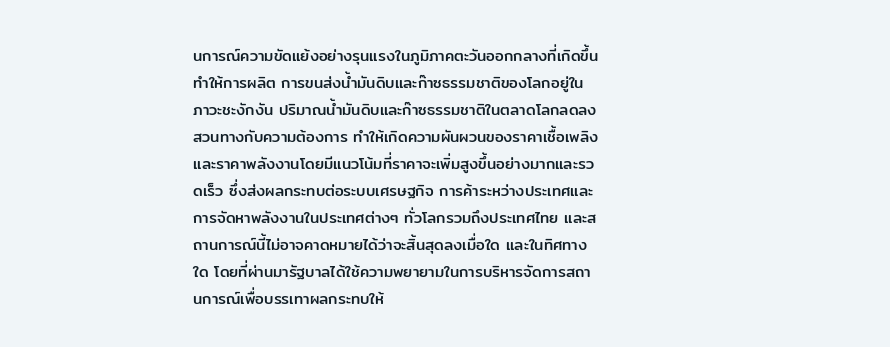นการณ์ความขัดแย้งอย่างรุนแรงในภูมิภาคตะวันออกกลางที่เกิดขึ้น ทำให้การผลิต การขนส่งน้ำมันดิบและก๊าซธรรมชาติของโลกอยู่ในภาวะชะงักงัน ปริมาณน้ำมันดิบและก๊าซธรรมชาติในตลาดโลกลดลง สวนทางกับความต้องการ ทำให้เกิดความผันผวนของราคาเชื้อเพลิงและราคาพลังงานโดยมีแนวโน้มที่ราคาจะเพิ่มสูงขึ้นอย่างมากและรวดเร็ว ซึ่งส่งผลกระทบต่อระบบเศรษฐกิจ การค้าระหว่างประเทศและการจัดหาพลังงานในประเทศต่างๆ ทั่วโลกรวมถึงประเทศไทย และสถานการณ์นี้ไม่อาจคาดหมายได้ว่าจะสิ้นสุดลงเมื่อใด และในทิศทางใด โดยที่ผ่านมารัฐบาลได้ใช้ความพยายามในการบริหารจัดการสถานการณ์เพื่อบรรเทาผลกระทบให้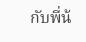กับพี่น้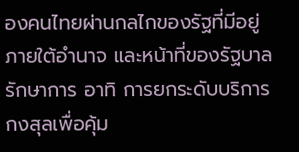องคนไทยผ่านกลไกของรัฐที่มีอยู่ ภายใต้อำนาจ และหน้าที่ของรัฐบาลรักษาการ อาทิ การยกระดับบริการกงสุลเพื่อคุ้ม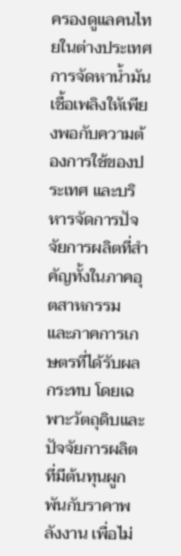ครองดูแลคนไทยในต่างประเทศ การจัดหาน้ำมันเชื้อเพลิงให้เพียงพอกับความต้องการใช้ของประเทศ และบริหารจัดการปัจจัยการผลิตที่สำคัญทั้งในภาคอุตสาหกรรม และภาคการเกษตรที่ได้รับผลกระทบ โดยเฉพาะวัตถุดิบและปัจจัยการผลิตที่มีต้นทุนผูกพันกับราคาพลังงาน เพื่อไม่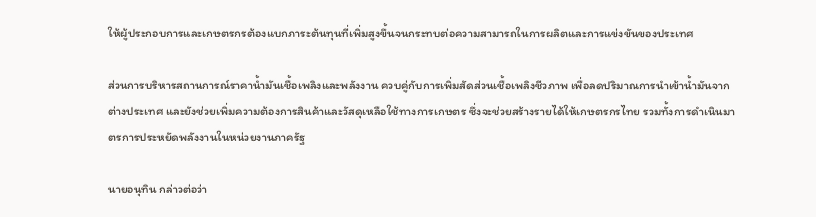ให้ผู้ประกอบการและเกษตรกรต้องแบกภาระต้นทุนที่เพิ่มสูงขึ้นจนกระทบต่อความสามารถในการผลิตและการแข่งขันของประเทศ

ส่วนการบริหารสถานการณ์ราคาน้ำมันเชื้อเพลิงและพลังงาน ควบคู่กับการเพิ่มสัดส่วนเชื้อเพลิงชีวภาพ เพื่อลดปริมาณการนำเข้าน้ำมันจากต่างประเทศ และยังช่วยเพิ่มความต้องการสินค้าและวัสดุเหลือใช้ทางการเกษตร ซึ่งจะช่วยสร้างรายได้ให้เกษตรกรไทย รวมทั้งการดำเนินมาตรการประหยัดพลังงานในหน่วยงานภาครัฐ

นายอนุทิน กล่าวต่อว่า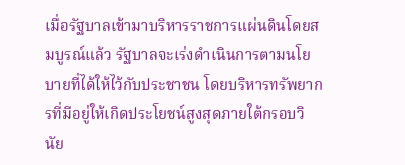เมื่อรัฐบาลเข้ามาบริหารราชการแผ่นดินโดยสมบูรณ์แล้ว รัฐบาลจะเร่งดำเนินการตามนโยบายที่ได้ให้ไว้กับประชาชน โดยบริหารทรัพยากรที่มีอยู่ให้เกิดประโยชน์สูงสุดภายใต้กรอบวินัย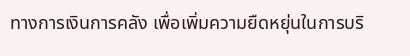ทางการเงินการคลัง เพื่อเพิ่มความยืดหยุ่นในการบริ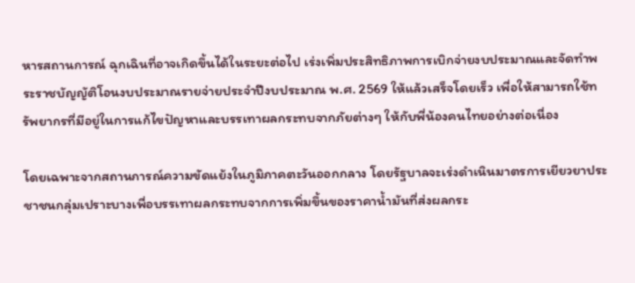หารสถานการณ์ ฉุกเฉินที่อาจเกิดขึ้นได้ในระยะต่อไป เร่งเพิ่มประสิทธิภาพการเบิกจ่ายงบประมาณและจัดทำพระราชบัญญัติโอนงบประมาณรายจ่ายประจำปีงบประมาณ พ.ศ. 2569 ให้แล้วเสร็จโดยเร็ว เพื่อให้สามารถใช้ทรัพยากรที่มีอยู่ในการแก้ไขปัญหาและบรรเทาผลกระทบจากภัยต่างๆ ให้กับพี่น้องคนไทยอย่างต่อเนื่อง

โดยเฉพาะจากสถานการณ์ความขัดแย้งในภูมิภาคตะวันออกกลาง โดยรัฐบาลจะเร่งดำเนินมาตรการเยียวยาประชาชนกลุ่มเปราะบางเพื่อบรรเทาผลกระทบจากการเพิ่มขึ้นของราคาน้ำมันที่ส่งผลกระ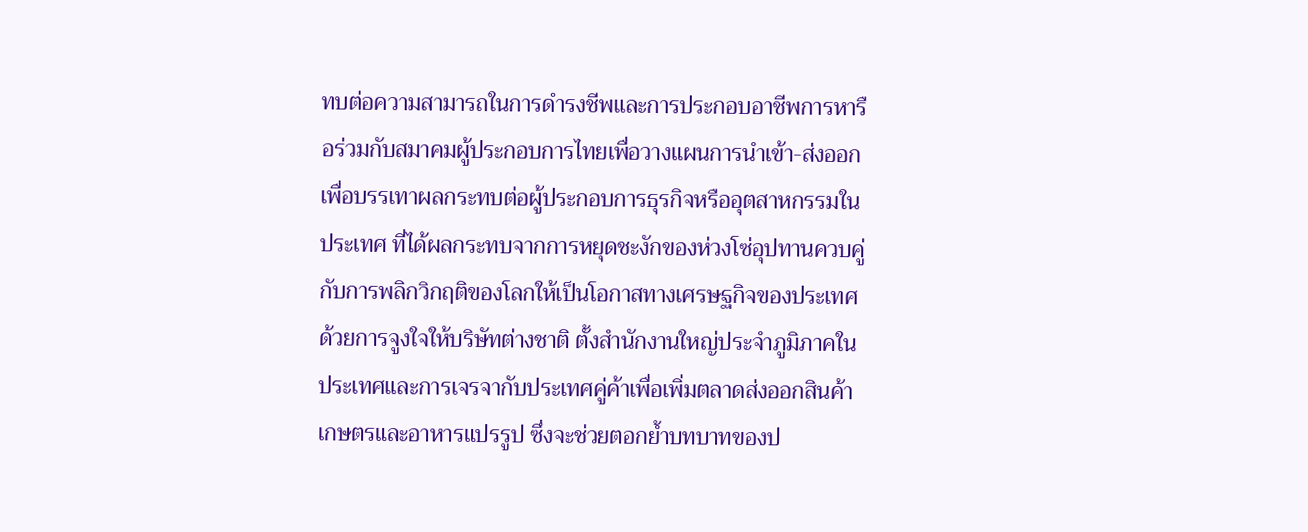ทบต่อความสามารถในการดำรงชีพและการประกอบอาชีพการหารือร่วมกับสมาคมผู้ประกอบการไทยเพื่อวางแผนการนำเข้า-ส่งออก เพื่อบรรเทาผลกระทบต่อผู้ประกอบการธุรกิจหรืออุตสาหกรรมในประเทศ ที่ได้ผลกระทบจากการหยุดชะงักของห่วงโซ่อุปทานควบคู่กับการพลิกวิกฤติของโลกให้เป็นโอกาสทางเศรษฐกิจของประเทศ ด้วยการจูงใจให้บริษัทต่างชาติ ตั้งสำนักงานใหญ่ประจำภูมิภาคในประเทศและการเจรจากับประเทศคู่ค้าเพื่อเพิ่มตลาดส่งออกสินค้าเกษตรและอาหารแปรรูป ซึ่งจะช่วยตอกย้ำบทบาทของป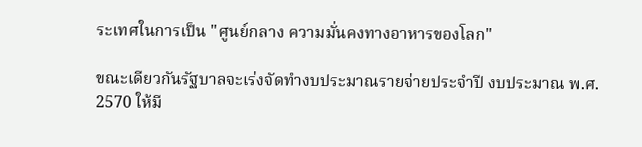ระเทศในการเป็น "ศูนย์กลาง ความมั่นคงทางอาหารของโลก"

ขณะเดียวกันรัฐบาลจะเร่งจัดทำงบประมาณรายจ่ายประจำปี งบประมาณ พ.ศ. 2570 ให้มี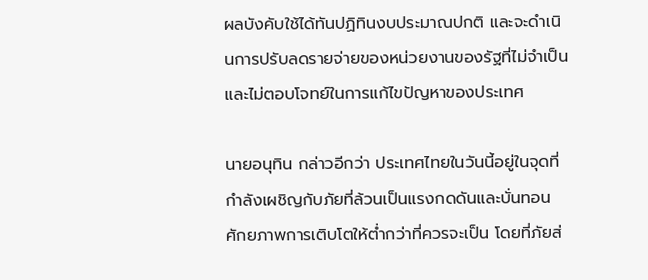ผลบังคับใช้ได้ทันปฏิทินงบประมาณปกติ และจะดำเนินการปรับลดรายจ่ายของหน่วยงานของรัฐที่ไม่จำเป็นและไม่ตอบโจทย์ในการแก้ไขปัญหาของประเทศ

นายอนุทิน กล่าวอีกว่า ประเทศไทยในวันนี้อยู่ในจุดที่กำลังเผชิญกับภัยที่ล้วนเป็นแรงกดดันและบั่นทอนศักยภาพการเติบโตให้ต่ำกว่าที่ควรจะเป็น โดยที่ภัยส่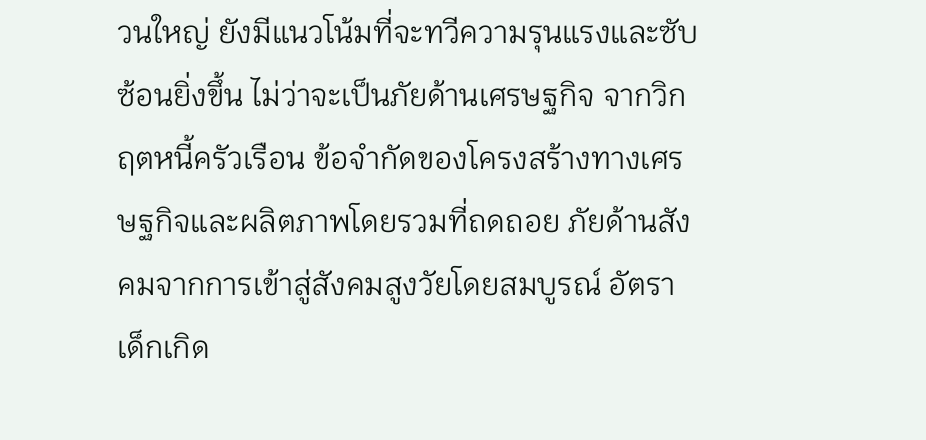วนใหญ่ ยังมีแนวโน้มที่จะทวีความรุนแรงและซับซ้อนยิ่งขึ้น ไม่ว่าจะเป็นภัยด้านเศรษฐกิจ จากวิกฤตหนี้ครัวเรือน ข้อจำกัดของโครงสร้างทางเศรษฐกิจและผลิตภาพโดยรวมที่ถดถอย ภัยด้านสังคมจากการเข้าสู่สังคมสูงวัยโดยสมบูรณ์ อัตราเด็กเกิด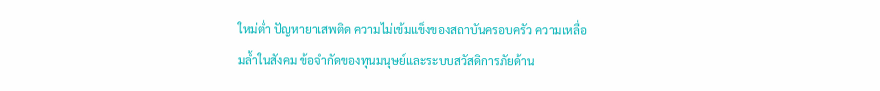ใหม่ต่ำ ปัญหายาเสพติด ความไม่เข้มแข็งของสถาบันครอบครัว ความเหลื่อมล้ำในสังคม ข้อจำกัดของทุนมนุษย์และระบบสวัสดิการภัยด้าน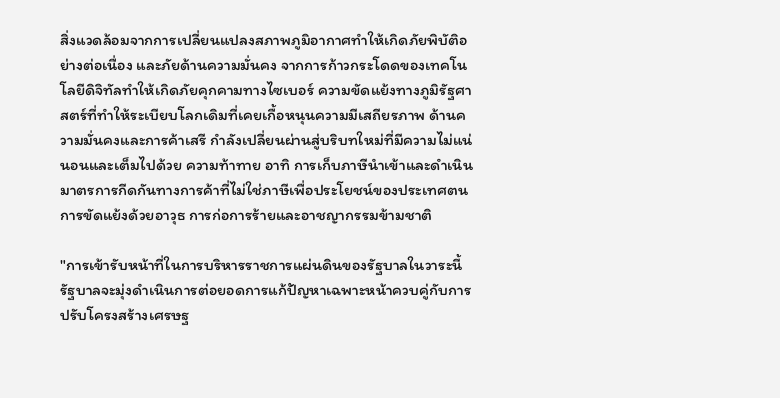สิ่งแวดล้อมจากการเปลี่ยนแปลงสภาพภูมิอากาศทำให้เกิดภัยพิบัติอย่างต่อเนื่อง และภัยด้านความมั่นคง จากการก้าวกระโดดของเทคโนโลยีดิจิทัลทำให้เกิดภัยคุกคามทางไซเบอร์ ความขัดแย้งทางภูมิรัฐศาสตร์ที่ทำให้ระเบียบโลกเดิมที่เคยเกื้อหนุนความมีเสถียรภาพ ด้านความมั่นคงและการค้าเสรี กำลังเปลี่ยนผ่านสู่บริบทใหม่ที่มีความไม่แน่นอนและเต็มไปด้วย ความท้าทาย อาทิ การเก็บภาษีนำเข้าและดำเนินมาตรการกีดกันทางการค้าที่ไม่ใช่ภาษีเพื่อประโยชน์ของประเทศตน การขัดแย้งด้วยอาวุธ การก่อการร้ายและอาชญากรรมข้ามชาติ

"การเข้ารับหน้าที่ในการบริหารราชการแผ่นดินของรัฐบาลในวาระนี้ รัฐบาลจะมุ่งดำเนินการต่อยอดการแก้ปัญหาเฉพาะหน้าควบคู่กับการปรับโครงสร้างเศรษฐ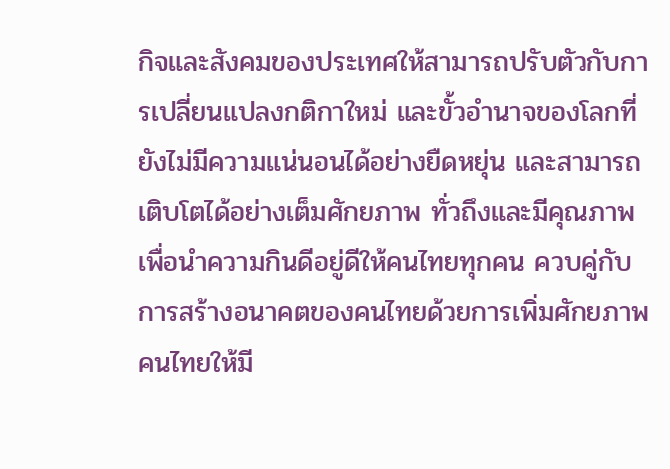กิจและสังคมของประเทศให้สามารถปรับตัวกับการเปลี่ยนแปลงกติกาใหม่ และขั้วอำนาจของโลกที่ยังไม่มีความแน่นอนได้อย่างยืดหยุ่น และสามารถเติบโตได้อย่างเต็มศักยภาพ ทั่วถึงและมีคุณภาพ เพื่อนำความกินดีอยู่ดีให้คนไทยทุกคน ควบคู่กับการสร้างอนาคตของคนไทยด้วยการเพิ่มศักยภาพ คนไทยให้มี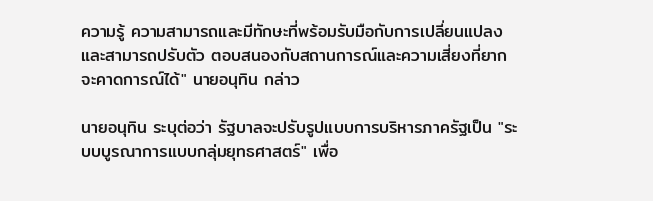ความรู้ ความสามารถและมีทักษะที่พร้อมรับมือกับการเปลี่ยนแปลง และสามารถปรับตัว ตอบสนองกับสถานการณ์และความเสี่ยงที่ยากจะคาดการณ์ได้" นายอนุทิน กล่าว

นายอนุทิน ระบุต่อว่า รัฐบาลจะปรับรูปแบบการบริหารภาครัฐเป็น "ระบบบูรณาการแบบกลุ่มยุทธศาสตร์" เพื่อ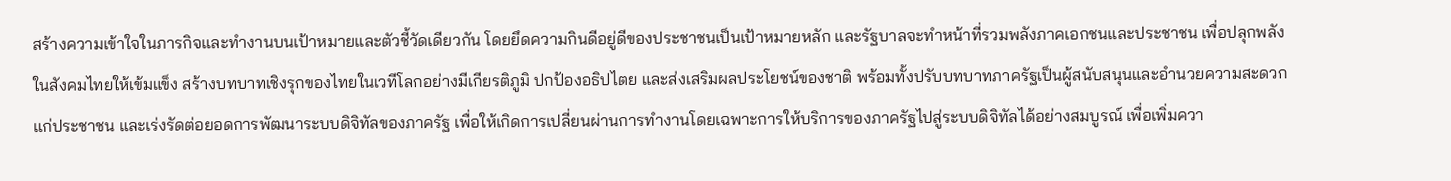สร้างความเข้าใจในภารกิจและทำงานบนเป้าหมายและตัวชี้วัดเดียวกัน โดยยึดความกินดีอยู่ดีของประชาชนเป็นเป้าหมายหลัก และรัฐบาลจะทำหน้าที่รวมพลังภาคเอกชนและประชาชน เพื่อปลุกพลังในสังคมไทยให้เข้มแข็ง สร้างบทบาทเชิงรุกของไทยในเวทีโลกอย่างมีเกียรติภูมิ ปกป้องอธิปไตย และส่งเสริมผลประโยชน์ของชาติ พร้อมทั้งปรับบทบาทภาครัฐเป็นผู้สนับสนุนและอำนวยความสะดวกแก่ประชาชน และเร่งรัดต่อยอดการพัฒนาระบบดิจิทัลของภาครัฐ เพื่อให้เกิดการเปลี่ยนผ่านการทำงานโดยเฉพาะการให้บริการของภาครัฐไปสู่ระบบดิจิทัลได้อย่างสมบูรณ์ เพื่อเพิ่มควา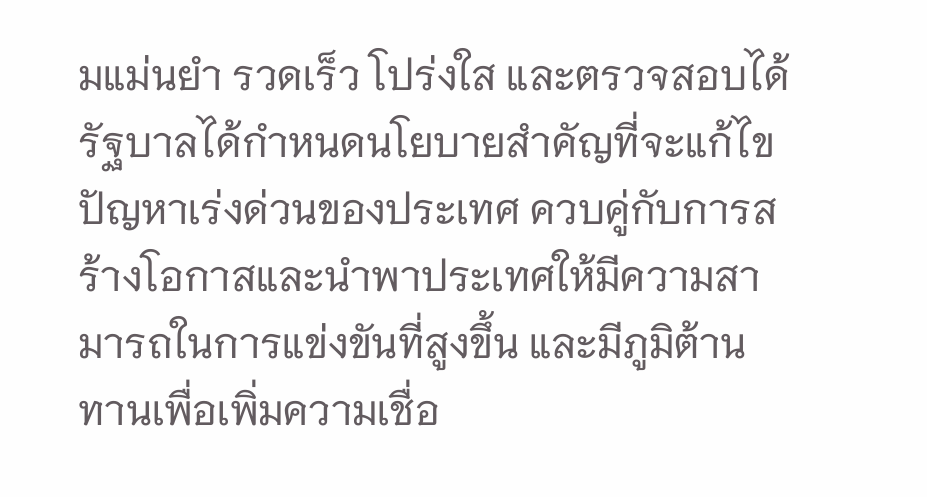มแม่นยำ รวดเร็ว โปร่งใส และตรวจสอบได้ รัฐบาลได้กำหนดนโยบายสำคัญที่จะแก้ไขปัญหาเร่งด่วนของประเทศ ควบคู่กับการสร้างโอกาสและนำพาประเทศให้มีความสามารถในการแข่งขันที่สูงขึ้น และมีภูมิต้านทานเพื่อเพิ่มความเชื่อ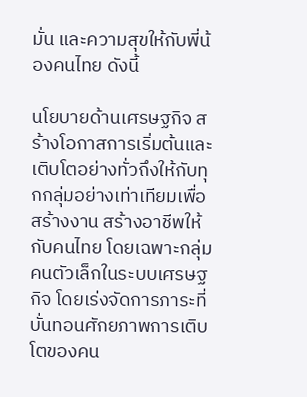มั่น และความสุขให้กับพี่น้องคนไทย ดังนี้

นโยบายด้านเศรษฐกิจ สร้างโอกาสการเริ่มต้นและเติบโตอย่างทั่วถึงให้กับทุกกลุ่มอย่างเท่าเทียมเพื่อสร้างงาน สร้างอาชีพให้กับคนไทย โดยเฉพาะกลุ่มคนตัวเล็กในระบบเศรษฐกิจ โดยเร่งจัดการภาระที่บั่นทอนศักยภาพการเติบโตของคน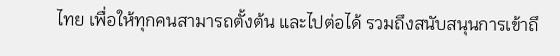ไทย เพื่อให้ทุกคนสามารถตั้งต้น และไปต่อได้ รวมถึงสนับสนุนการเข้าถึ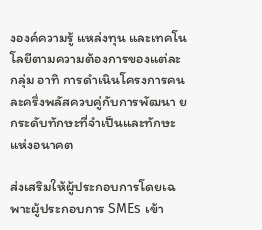งองค์ความรู้ แหล่งทุน และเทคโนโลยีตามความต้องการของแต่ละกลุ่ม อาทิ การดำเนินโครงการคนละครึ่งพลัสควบคู่กับการพัฒนา ยกระดับทักษะที่จำเป็นและทักษะแห่งอนาคต

ส่งเสริมให้ผู้ประกอบการโดยเฉพาะผู้ประกอบการ SMEs เข้า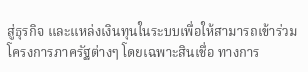สู่ธุรกิจ และแหล่งเงินทุนในระบบเพื่อให้สามารถเข้าร่วมโครงการภาครัฐต่างๆ โดยเฉพาะสินเชื่อ ทางการ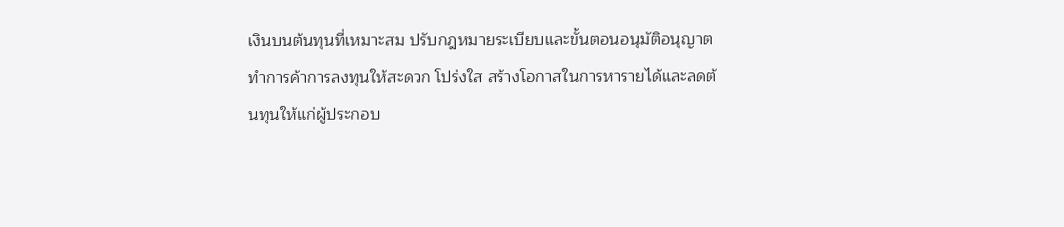เงินบนต้นทุนที่เหมาะสม ปรับกฎหมายระเบียบและขั้นตอนอนุมัติอนุญาตทำการค้าการลงทุนให้สะดวก โปร่งใส สร้างโอกาสในการหารายได้และลดต้นทุนให้แก่ผู้ประกอบ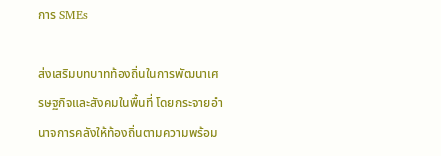การ SMEs

ส่งเสริมบทบาทท้องถิ่นในการพัฒนาเศรษฐกิจและสังคมในพื้นที่ โดยกระจายอำนาจการคลังให้ท้องถิ่นตามความพร้อม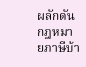ผลักดันกฎหมายภาษีบ้า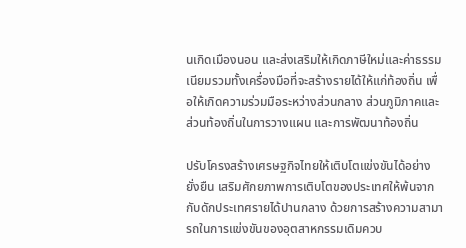นเกิดเมืองนอน และส่งเสริมให้เกิดภาษีใหม่และค่าธรรมเนียมรวมทั้งเครื่องมือที่จะสร้างรายได้ให้แก่ท้องถิ่น เพื่อให้เกิดความร่วมมือระหว่างส่วนกลาง ส่วนภูมิภาคและส่วนท้องถิ่นในการวางแผน และการพัฒนาท้องถิ่น

ปรับโครงสร้างเศรษฐกิจไทยให้เติบโตแข่งขันได้อย่างยั่งยืน เสริมศักยภาพการเติบโตของประเทศให้พ้นจากกับดักประเทศรายได้ปานกลาง ด้วยการสร้างความสามารถในการแข่งขันของอุตสาหกรรมเดิมควบ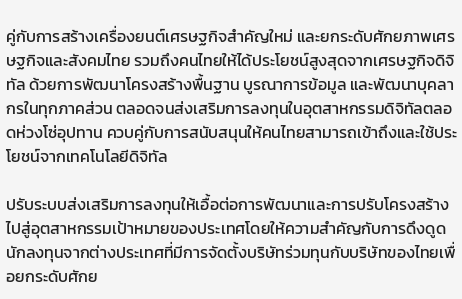คู่กับการสร้างเครื่องยนต์เศรษฐกิจสำคัญใหม่ และยกระดับศักยภาพเศรษฐกิจและสังคมไทย รวมถึงคนไทยให้ได้ประโยชน์สูงสุดจากเศรษฐกิจดิจิทัล ด้วยการพัฒนาโครงสร้างพื้นฐาน บูรณาการข้อมูล และพัฒนาบุคลากรในทุกภาคส่วน ตลอดจนส่งเสริมการลงทุนในอุตสาหกรรมดิจิทัลตลอดห่วงโซ่อุปทาน ควบคู่กับการสนับสนุนให้คนไทยสามารถเข้าถึงและใช้ประโยชน์จากเทคโนโลยีดิจิทัล

ปรับระบบส่งเสริมการลงทุนให้เอื้อต่อการพัฒนาและการปรับโครงสร้างไปสู่อุตสาหกรรมเป้าหมายของประเทศโดยให้ความสำคัญกับการดึงดูดนักลงทุนจากต่างประเทศที่มีการจัดตั้งบริษัทร่วมทุนกับบริษัทของไทยเพื่อยกระดับศักย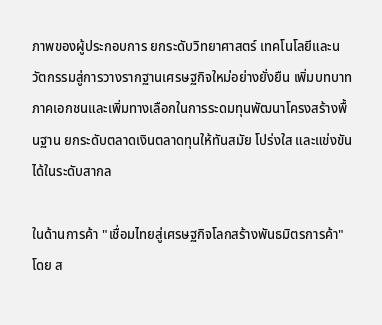ภาพของผู้ประกอบการ ยกระดับวิทยาศาสตร์ เทคโนโลยีและนวัตกรรมสู่การวางรากฐานเศรษฐกิจใหม่อย่างยั่งยืน เพิ่มบทบาทภาคเอกชนและเพิ่มทางเลือกในการระดมทุนพัฒนาโครงสร้างพื้นฐาน ยกระดับตลาดเงินตลาดทุนให้ทันสมัย โปร่งใส และแข่งขันได้ในระดับสากล

ในด้านการค้า "เชื่อมไทยสู่เศรษฐกิจโลกสร้างพันธมิตรการค้า" โดย ส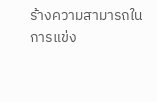ร้างความสามารถในการแข่ง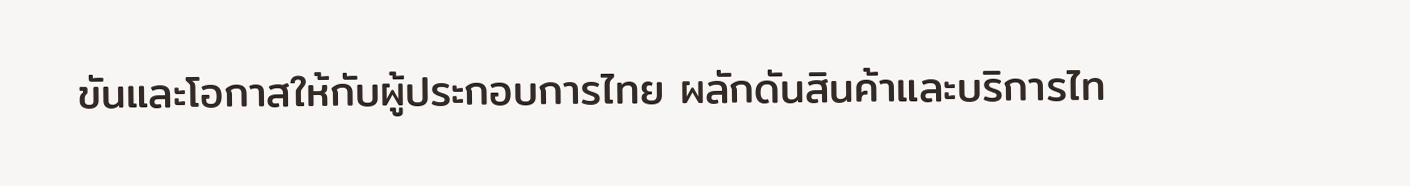ขันและโอกาสให้กับผู้ประกอบการไทย ผลักดันสินค้าและบริการไท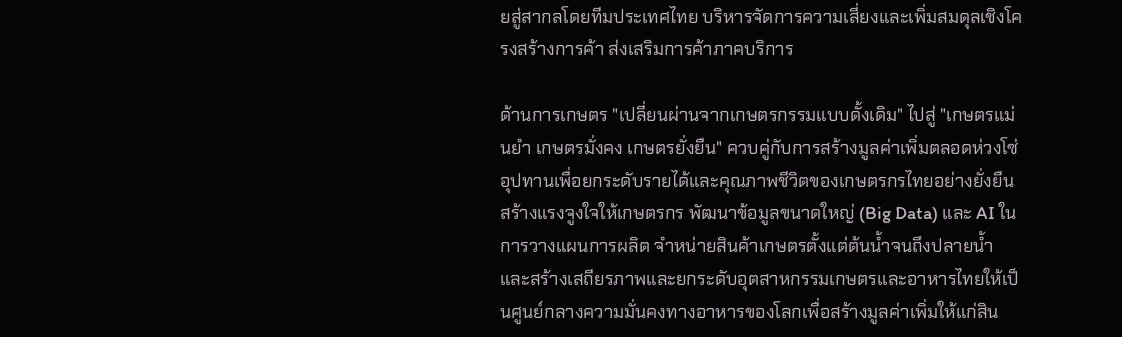ยสู่สากลโดยทีมประเทศไทย บริหารจัดการความเสี่ยงและเพิ่มสมดุลเชิงโครงสร้างการค้า ส่งเสริมการค้าภาคบริการ

ด้านการเกษตร "เปลี่ยนผ่านจากเกษตรกรรมแบบดั้งเดิม" ไปสู่ "เกษตรแม่นยำ เกษตรมั่งคง เกษตรยั่งยืน" ควบคู่กับการสร้างมูลค่าเพิ่มตลอดห่วงโซ่อุปทานเพื่อยกระดับรายได้และคุณภาพชีวิตของเกษตรกรไทยอย่างยั่งยืน สร้างแรงจูงใจให้เกษตรกร พัฒนาข้อมูลขนาดใหญ่ (Big Data) และ AI ในการวางแผนการผลิต จำหน่ายสินค้าเกษตรตั้งแต่ต้นน้ำจนถึงปลายน้ำ และสร้างเสถียรภาพและยกระดับอุตสาหกรรมเกษตรและอาหารไทยให้เป็นศูนย์กลางความมั่นคงทางอาหารของโลกเพื่อสร้างมูลค่าเพิ่มให้แก่สิน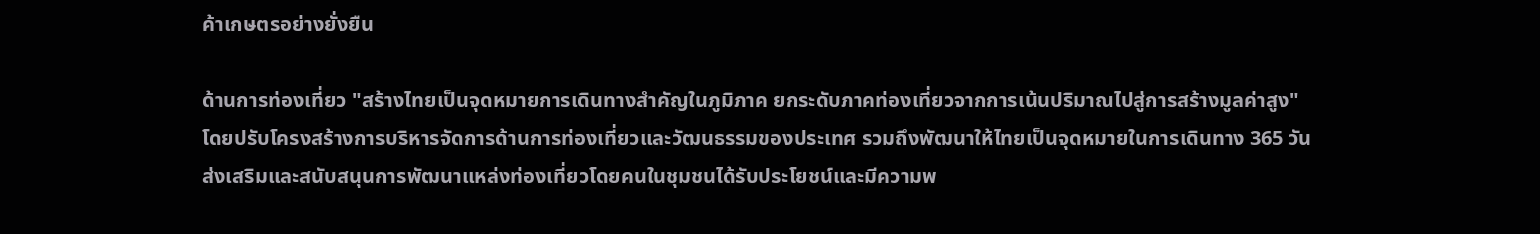ค้าเกษตรอย่างยั่งยืน

ด้านการท่องเที่ยว "สร้างไทยเป็นจุดหมายการเดินทางสำคัญในภูมิภาค ยกระดับภาคท่องเที่ยวจากการเน้นปริมาณไปสู่การสร้างมูลค่าสูง" โดยปรับโครงสร้างการบริหารจัดการด้านการท่องเที่ยวและวัฒนธรรมของประเทศ รวมถึงพัฒนาให้ไทยเป็นจุดหมายในการเดินทาง 365 วัน ส่งเสริมและสนับสนุนการพัฒนาแหล่งท่องเที่ยวโดยคนในชุมชนได้รับประโยชน์และมีความพ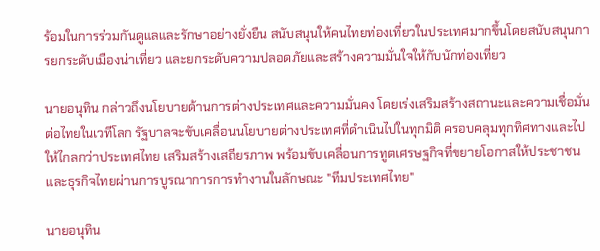ร้อมในการร่วมกันดูแลและรักษาอย่างยั่งยืน สนับสนุนให้คนไทยท่องเที่ยวในประเทศมากขึ้นโดยสนับสนุนการยกระดับเมืองน่าเที่ยว และยกระดับความปลอดภัยและสร้างความมั่นใจให้กับนักท่องเที่ยว

นายอนุทิน กล่าวถึงนโยบายด้านการต่างประเทศและความมั่นคง โดยเร่งเสริมสร้างสถานะและความเชื่อมั่นต่อไทยในเวทีโลก รัฐบาลจะขับเคลื่อนนโยบายต่างประเทศที่ดำเนินไปในทุกมิติ ครอบคลุมทุกทิศทางและไปให้ไกลกว่าประเทศไทย เสริมสร้างเสถียรภาพ พร้อมขับเคลื่อนการทูตเศรษฐกิจที่ขยายโอกาสให้ประชาชนและธุรกิจไทยผ่านการบูรณาการการทำงานในลักษณะ "ทีมประเทศไทย"

นายอนุทิน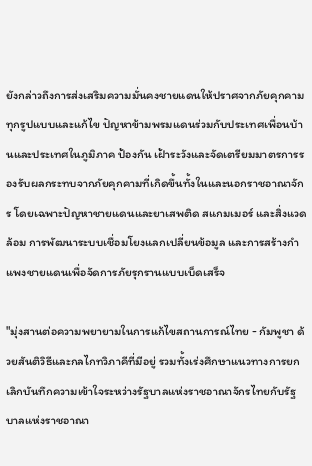ยังกล่าวถึงการส่งเสริมความมั่นคงชายแดนให้ปราศจากภัยคุกคามทุกรูปแบบและแก้ไข ปัญหาข้ามพรมแดนร่วมกับประเทศเพื่อนบ้านและประเทศในภูมิภาค ป้องกัน เฝ้าระวังและจัดเตรียมมาตรการรองรับผลกระทบจากภัยคุกคามที่เกิดขึ้นทั้งในและนอกราชอาณาจักร โดยเฉพาะปัญหาชายแดนและยาเสพติด สแกมเมอร์ และสิ่งแวดล้อม การพัฒนาระบบเชื่อมโยงแลกเปลี่ยนข้อมูล และการสร้างกำแพงชายแดนเพื่อจัดการภัยรุกรานแบบเบ็ดเสร็จ

"มุ่งสานต่อความพยายามในการแก้ไขสถานการณ์ไทย - กัมพูชา ด้วยสันติวิธีและกลไกทวิภาคีที่มีอยู่ รวมทั้งเร่งศึกษาแนวทางการยกเลิกบันทึกความเข้าใจระหว่างรัฐบาลแห่งราชอาณาจักรไทยกับรัฐบาลแห่งราชอาณา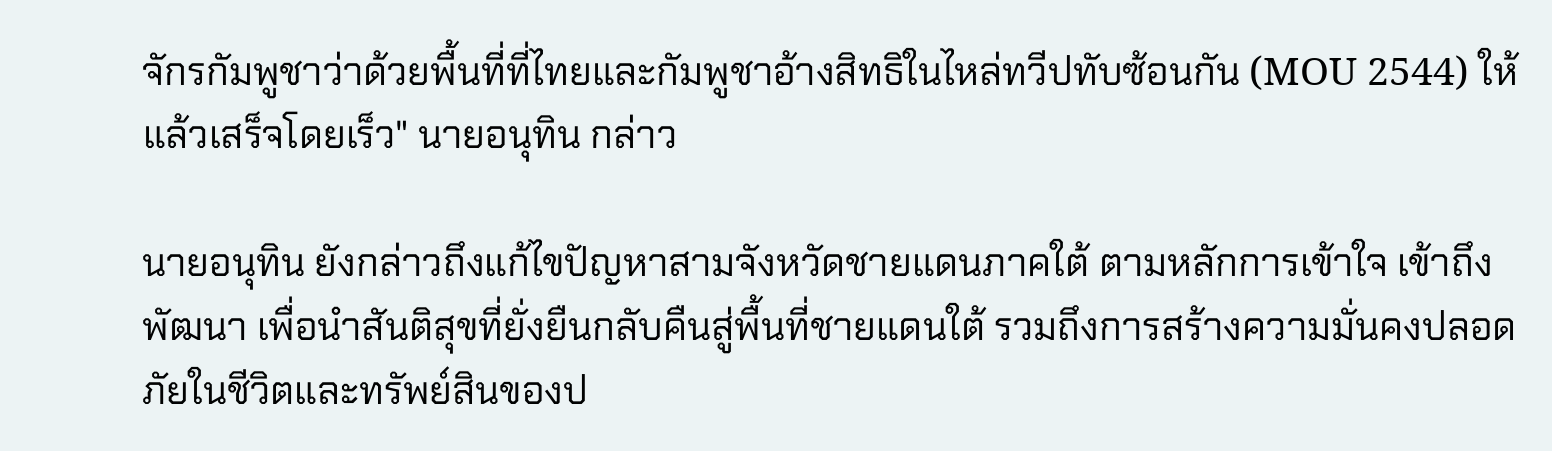จักรกัมพูชาว่าด้วยพื้นที่ที่ไทยและกัมพูชาอ้างสิทธิในไหล่ทวีปทับซ้อนกัน (MOU 2544) ให้แล้วเสร็จโดยเร็ว" นายอนุทิน กล่าว

นายอนุทิน ยังกล่าวถึงแก้ไขปัญหาสามจังหวัดชายแดนภาคใต้ ตามหลักการเข้าใจ เข้าถึงพัฒนา เพื่อนำสันติสุขที่ยั่งยืนกลับคืนสู่พื้นที่ชายแดนใต้ รวมถึงการสร้างความมั่นคงปลอดภัยในชีวิตและทรัพย์สินของป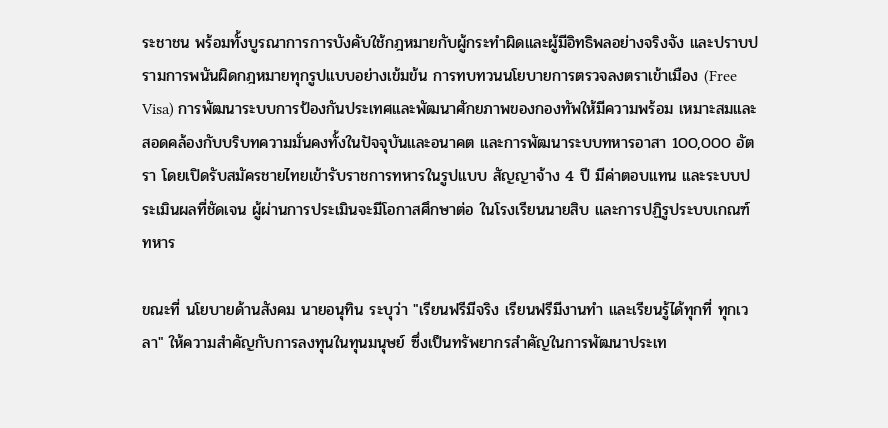ระชาชน พร้อมทั้งบูรณาการการบังคับใช้กฎหมายกับผู้กระทำผิดและผู้มีอิทธิพลอย่างจริงจัง และปราบปรามการพนันผิดกฎหมายทุกรูปแบบอย่างเข้มข้น การทบทวนนโยบายการตรวจลงตราเข้าเมือง (Free Visa) การพัฒนาระบบการป้องกันประเทศและพัฒนาศักยภาพของกองทัพให้มีความพร้อม เหมาะสมและสอดคล้องกับบริบทความมั่นคงทั้งในปัจจุบันและอนาคต และการพัฒนาระบบทหารอาสา 100,000 อัตรา โดยเปิดรับสมัครชายไทยเข้ารับราชการทหารในรูปแบบ สัญญาจ้าง 4 ปี มีค่าตอบแทน และระบบประเมินผลที่ชัดเจน ผู้ผ่านการประเมินจะมีโอกาสศึกษาต่อ ในโรงเรียนนายสิบ และการปฏิรูประบบเกณฑ์ทหาร

ขณะที่ นโยบายด้านสังคม นายอนุทิน ระบุว่า "เรียนฟรีมีจริง เรียนฟรีมีงานทำ และเรียนรู้ได้ทุกที่ ทุกเวลา" ให้ความสำคัญกับการลงทุนในทุนมนุษย์ ซึ่งเป็นทรัพยากรสำคัญในการพัฒนาประเท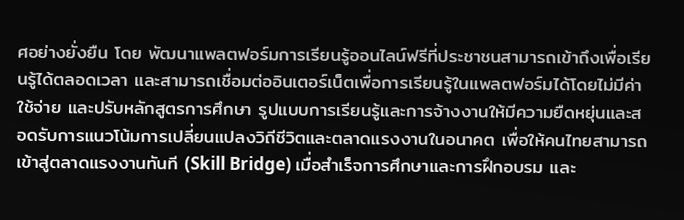ศอย่างยั่งยืน โดย พัฒนาแพลตฟอร์มการเรียนรู้ออนไลน์ฟรีที่ประชาชนสามารถเข้าถึงเพื่อเรียนรู้ได้ตลอดเวลา และสามารถเชื่อมต่ออินเตอร์เน็ตเพื่อการเรียนรู้ในแพลตฟอร์มได้โดยไม่มีค่าใช้จ่าย และปรับหลักสูตรการศึกษา รูปแบบการเรียนรู้และการจ้างงานให้มีความยืดหยุ่นและสอดรับการแนวโน้มการเปลี่ยนแปลงวิถีชีวิตและตลาดแรงงานในอนาคต เพื่อให้คนไทยสามารถเข้าสู่ตลาดแรงงานทันที (Skill Bridge) เมื่อสำเร็จการศึกษาและการฝึกอบรม และ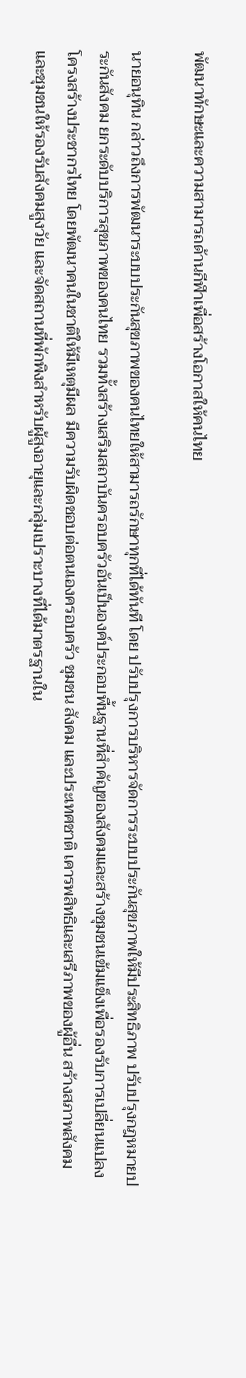พัฒนาทักษะและความสามารถด้านกีฬาเพื่อสร้างโอกาสให้คนไทย

นายอนุทิน กล่าวถึงการพัฒนาระบบประกันสุขภาพของคนไทยให้สามารถรักษาทุกที่ได้ทันที โดย ปรับปรุงการบริหารจัดการระบบประกันสุขภาพให้มีประสิทธิภาพ ปรับปรุงกฎหมายประกันสังคม ยกระดับบริการสุขภาพของคนไทย รวมทั้งสร้างเสริมสถาบันครอบครัวอันเป็นองค์ประกอบพื้นฐานที่สำคัญของสังคมและสร้างชุมชนเข้มแข็งเพื่อรองรับการเปลี่ยนแปลงโครงสร้างประชากรไทย โดยพัฒนาคนในชาติให้มีเหตุมีผล มีความรับผิดชอบต่อตนเองครอบครัว ชุมชน สังคม และประเทศชาติ เคารพสิทธิและเสรีภาพของผู้อื่น สร้างสภาพสังคมและชุมชนให้รองรับสังคมสูงวัย และจัดสถานที่พักพิงสำหรับผู้สูงอายุและกลุ่มเปราะบางที่ได้มาตรฐานใน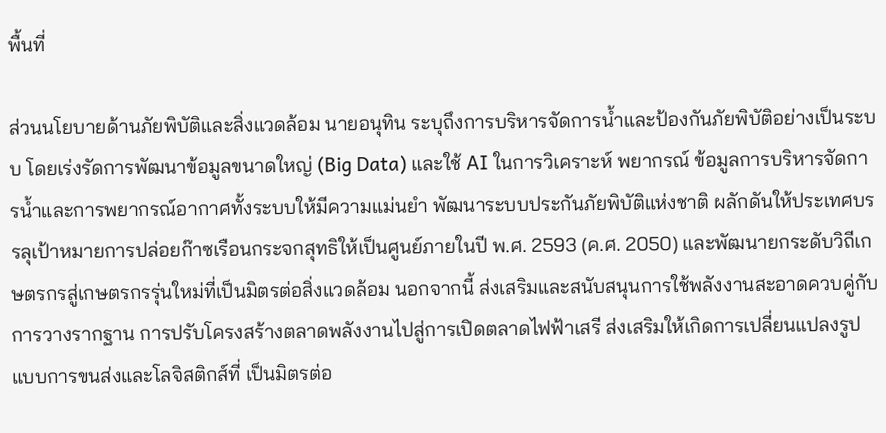พื้นที่

ส่วนนโยบายด้านภัยพิบัติและสิ่งแวดล้อม นายอนุทิน ระบุถึงการบริหารจัดการน้ำและป้องกันภัยพิบัติอย่างเป็นระบบ โดยเร่งรัดการพัฒนาข้อมูลขนาดใหญ่ (Big Data) และใช้ AI ในการวิเคราะห์ พยากรณ์ ข้อมูลการบริหารจัดการน้ำและการพยากรณ์อากาศทั้งระบบให้มีความแม่นยำ พัฒนาระบบประกันภัยพิบัติแห่งชาติ ผลักดันให้ประเทศบรรลุเป้าหมายการปล่อยก๊าซเรือนกระจกสุทธิให้เป็นศูนย์ภายในปี พ.ศ. 2593 (ค.ศ. 2050) และพัฒนายกระดับวิถีเกษตรกรสู่เกษตรกรรุ่นใหม่ที่เป็นมิตรต่อสิ่งแวดล้อม นอกจากนี้ ส่งเสริมและสนับสนุนการใช้พลังงานสะอาดควบคู่กับการวางรากฐาน การปรับโครงสร้างตลาดพลังงานไปสู่การเปิดตลาดไฟฟ้าเสรี ส่งเสริมให้เกิดการเปลี่ยนแปลงรูปแบบการขนส่งและโลจิสติกส์ที่ เป็นมิตรต่อ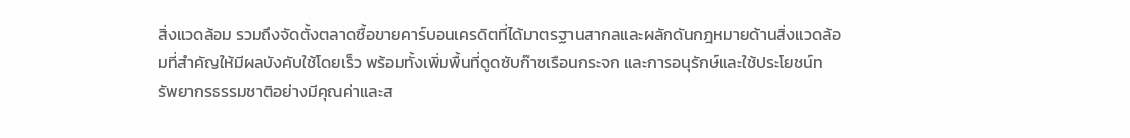สิ่งแวดล้อม รวมถึงจัดตั้งตลาดซื้อขายคาร์บอนเครดิตที่ได้มาตรฐานสากลและผลักดันกฎหมายด้านสิ่งแวดล้อมที่สำคัญให้มีผลบังคับใช้โดยเร็ว พร้อมทั้งเพิ่มพื้นที่ดูดซับก๊าซเรือนกระจก และการอนุรักษ์และใช้ประโยชน์ทรัพยากรธรรมชาติอย่างมีคุณค่าและส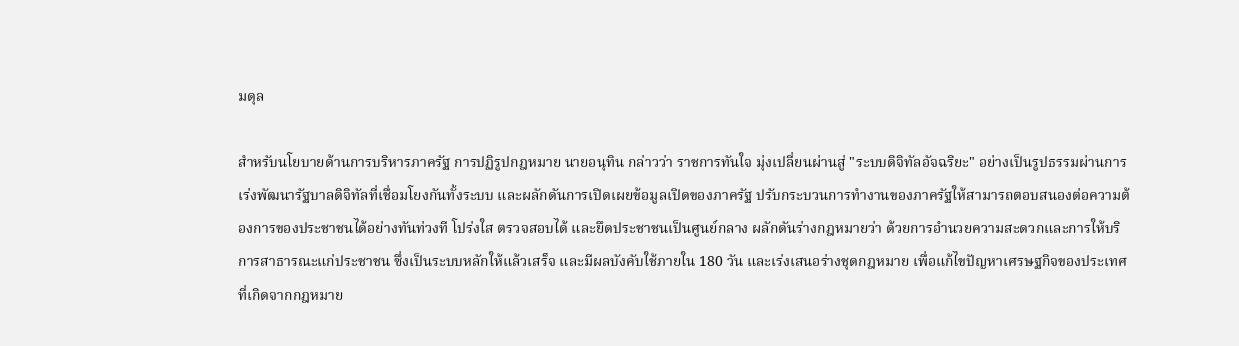มดุล

สำหรับนโยบายด้านการบริหารภาครัฐ การปฏิรูปกฎหมาย นายอนุทิน กล่าวว่า ราชการทันใจ มุ่งเปลี่ยนผ่านสู่ "ระบบดิจิทัลอัจฉริยะ" อย่างเป็นรูปธรรมผ่านการเร่งพัฒนารัฐบาลดิจิทัลที่เชื่อมโยงกันทั้งระบบ และผลักดันการเปิดเผยข้อมูลเปิดของภาครัฐ ปรับกระบวนการทำงานของภาครัฐให้สามารถตอบสนองต่อความต้องการของประชาชนได้อย่างทันท่วงที โปร่งใส ตรวจสอบได้ และยึดประชาชนเป็นศูนย์กลาง ผลักดันร่างกฎหมายว่า ด้วยการอำนวยความสะดวกและการให้บริการสาธารณะแก่ประชาชน ซึ่งเป็นระบบหลักให้แล้วเสร็จ และมีผลบังคับใช้ภายใน 180 วัน และเร่งเสนอร่างชุดกฎหมาย เพื่อแก้ไขปัญหาเศรษฐกิจของประเทศที่เกิดจากกฎหมาย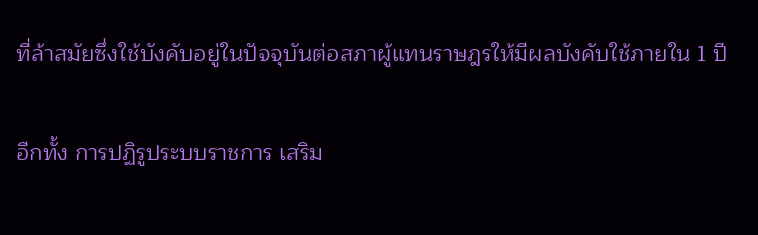ที่ล้าสมัยซึ่งใช้บังคับอยู่ในปัจจุบันต่อสภาผู้แทนราษฎรให้มีผลบังคับใช้ภายใน 1 ปี

อีกทั้ง การปฏิรูประบบราชการ เสริม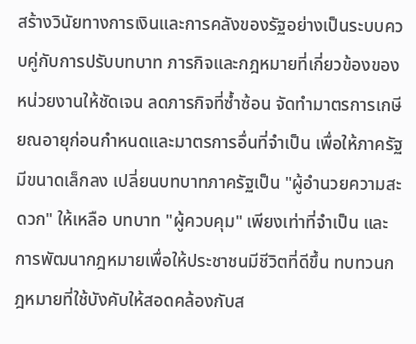สร้างวินัยทางการเงินและการคลังของรัฐอย่างเป็นระบบควบคู่กับการปรับบทบาท ภารกิจและกฎหมายที่เกี่ยวข้องของหน่วยงานให้ชัดเจน ลดภารกิจที่ซ้ำซ้อน จัดทำมาตรการเกษียณอายุก่อนกำหนดและมาตรการอื่นที่จำเป็น เพื่อให้ภาครัฐมีขนาดเล็กลง เปลี่ยนบทบาทภาครัฐเป็น "ผู้อำนวยความสะดวก" ให้เหลือ บทบาท "ผู้ควบคุม" เพียงเท่าที่จำเป็น และการพัฒนากฎหมายเพื่อให้ประชาชนมีชีวิตที่ดีขึ้น ทบทวนกฎหมายที่ใช้บังคับให้สอดคล้องกับส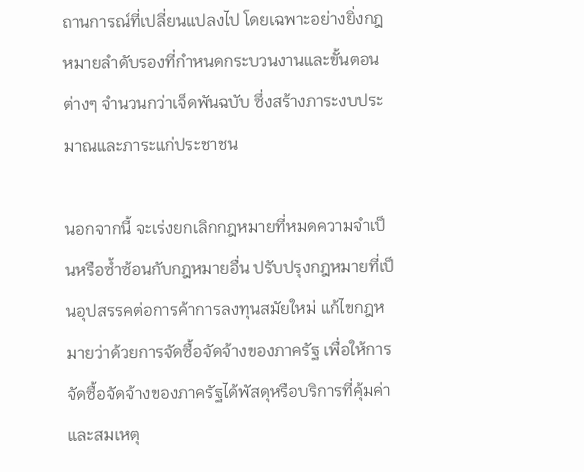ถานการณ์ที่เปลี่ยนแปลงไป โดยเฉพาะอย่างยิ่งกฎหมายลำดับรองที่กำหนดกระบวนงานและขั้นตอนต่างๆ จำนวนกว่าเจ็ดพันฉบับ ซึ่งสร้างภาระงบประมาณและภาระแก่ประชาชน

นอกจากนี้ จะเร่งยกเลิกกฎหมายที่หมดความจำเป็นหรือซ้ำซ้อนกับกฎหมายอื่น ปรับปรุงกฎหมายที่เป็นอุปสรรคต่อการค้าการลงทุนสมัยใหม่ แก้ไขกฎหมายว่าด้วยการจัดซื้อจัดจ้างของภาครัฐ เพื่อให้การจัดซื้อจัดจ้างของภาครัฐได้พัสดุหรือบริการที่คุ้มค่าและสมเหตุ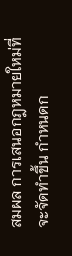สมผล การเสนอกฎหมายใหม่ที่จะจัดทำขึ้น กำหนดก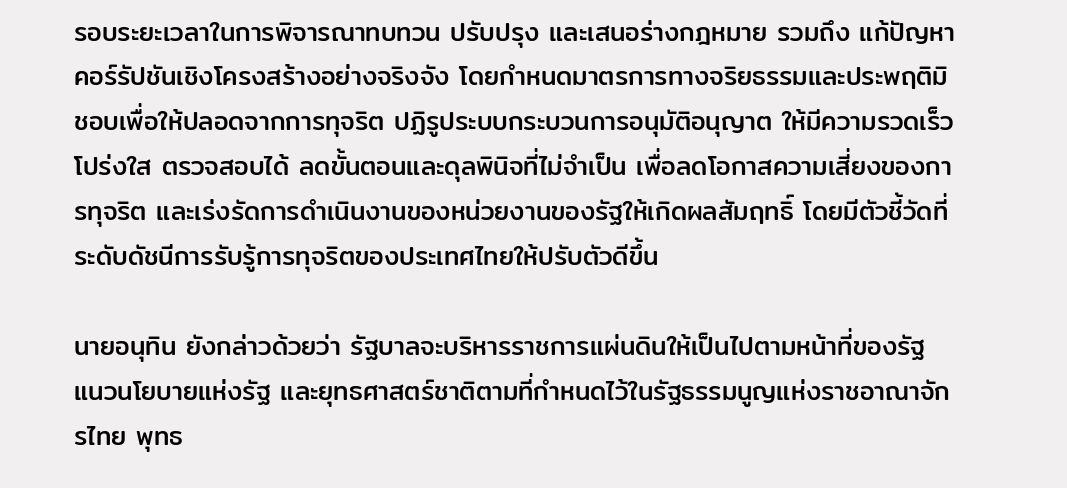รอบระยะเวลาในการพิจารณาทบทวน ปรับปรุง และเสนอร่างกฎหมาย รวมถึง แก้ปัญหาคอร์รัปชันเชิงโครงสร้างอย่างจริงจัง โดยกำหนดมาตรการทางจริยธรรมและประพฤติมิชอบเพื่อให้ปลอดจากการทุจริต ปฏิรูประบบกระบวนการอนุมัติอนุญาต ให้มีความรวดเร็ว โปร่งใส ตรวจสอบได้ ลดขั้นตอนและดุลพินิจที่ไม่จำเป็น เพื่อลดโอกาสความเสี่ยงของการทุจริต และเร่งรัดการดำเนินงานของหน่วยงานของรัฐให้เกิดผลสัมฤทธิ์ โดยมีตัวชี้วัดที่ระดับดัชนีการรับรู้การทุจริตของประเทศไทยให้ปรับตัวดีขึ้น

นายอนุทิน ยังกล่าวด้วยว่า รัฐบาลจะบริหารราชการแผ่นดินให้เป็นไปตามหน้าที่ของรัฐ แนวนโยบายแห่งรัฐ และยุทธศาสตร์ชาติตามที่กำหนดไว้ในรัฐธรรมนูญแห่งราชอาณาจักรไทย พุทธ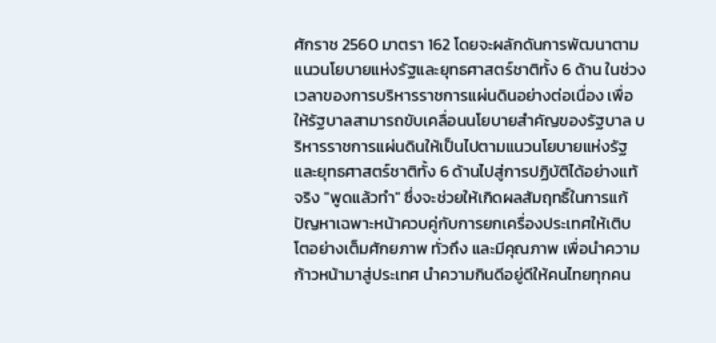ศักราช 2560 มาตรา 162 โดยจะผลักดันการพัฒนาตามแนวนโยบายแห่งรัฐและยุทธศาสตร์ชาติทั้ง 6 ด้าน ในช่วงเวลาของการบริหารราชการแผ่นดินอย่างต่อเนื่อง เพื่อให้รัฐบาลสามารถขับเคลื่อนนโยบายสำคัญของรัฐบาล บริหารราชการแผ่นดินให้เป็นไปตามแนวนโยบายแห่งรัฐและยุทธศาสตร์ชาติทั้ง 6 ด้านไปสู่การปฏิบัติได้อย่างแท้จริง "พูดแล้วทำ" ซึ่งจะช่วยให้เกิดผลสัมฤทธิ์ในการแก้ปัญหาเฉพาะหน้าควบคู่กับการยกเครื่องประเทศให้เติบโตอย่างเต็มศักยภาพ ทั่วถึง และมีคุณภาพ เพื่อนำความก้าวหน้ามาสู่ประเทศ นำความกินดีอยู่ดีให้คนไทยทุกคน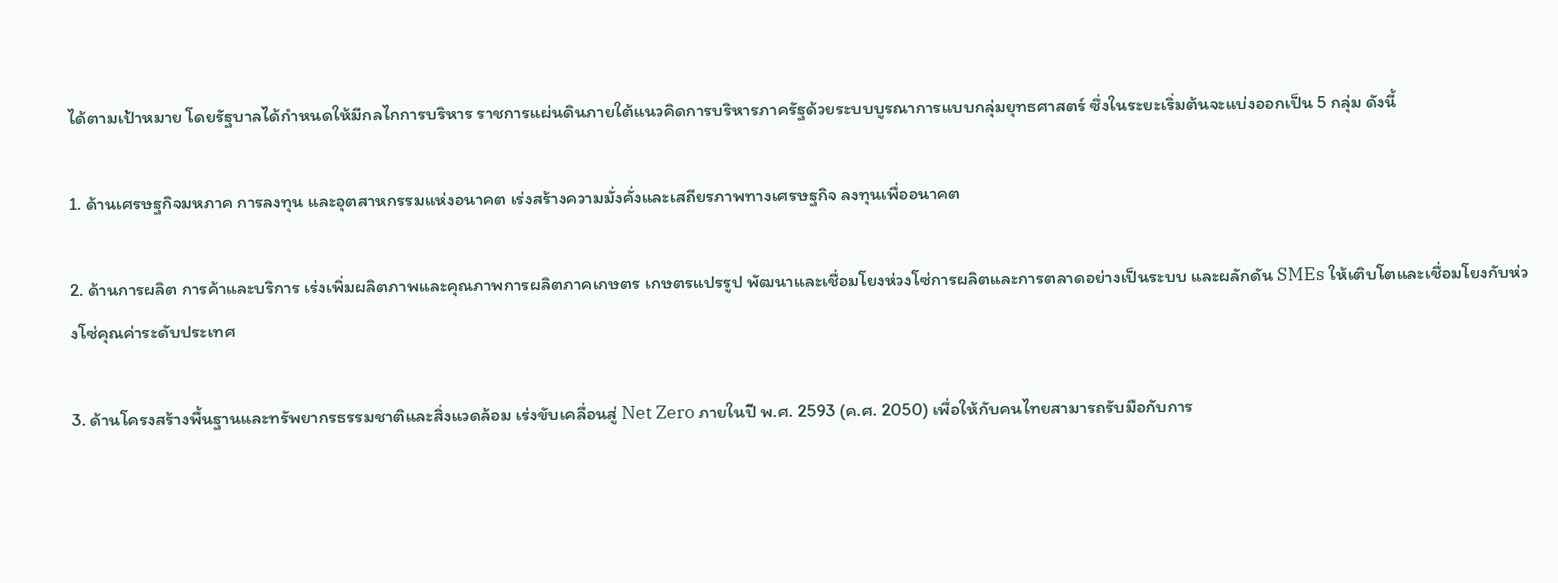ได้ตามเป้าหมาย โดยรัฐบาลได้กำหนดให้มีกลไกการบริหาร ราชการแผ่นดินภายใต้แนวคิดการบริหารภาครัฐด้วยระบบบูรณาการแบบกลุ่มยุทธศาสตร์ ซึ่งในระยะเริ่มต้นจะแบ่งออกเป็น 5 กลุ่ม ดังนี้

1. ด้านเศรษฐกิจมหภาค การลงทุน และอุตสาหกรรมแห่งอนาคต เร่งสร้างความมั่งคั่งและเสถียรภาพทางเศรษฐกิจ ลงทุนเพื่ออนาคต

2. ด้านการผลิต การค้าและบริการ เร่งเพิ่มผลิตภาพและคุณภาพการผลิตภาคเกษตร เกษตรแปรรูป พัฒนาและเชื่อมโยงห่วงโซ่การผลิตและการตลาดอย่างเป็นระบบ และผลักดัน SMEs ให้เติบโตและเชื่อมโยงกับห่วงโซ่คุณค่าระดับประเทศ

3. ด้านโครงสร้างพื้นฐานและทรัพยากรธรรมชาติและสิ่งแวดล้อม เร่งขับเคลื่อนสู่ Net Zero ภายในปี พ.ศ. 2593 (ค.ศ. 2050) เพื่อให้กับคนไทยสามารถรับมือกับการ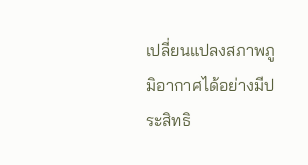เปลี่ยนแปลงสภาพภูมิอากาศได้อย่างมีประสิทธิ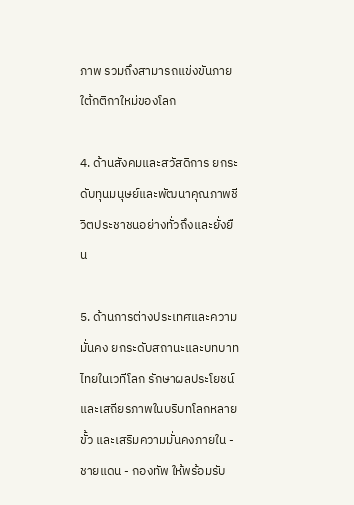ภาพ รวมถึงสามารถแข่งขันภายใต้กติกาใหม่ของโลก

4. ด้านสังคมและสวัสดิการ ยกระดับทุนมนุษย์และพัฒนาคุณภาพชีวิตประชาชนอย่างทั่วถึงและยั่งยืน

5. ด้านการต่างประเทศและความมั่นคง ยกระดับสถานะและบทบาทไทยในเวทีโลก รักษาผลประโยชน์และเสถียรภาพในบริบทโลกหลายขั้ว และเสริมความมั่นคงภายใน - ชายแดน - กองทัพ ให้พร้อมรับ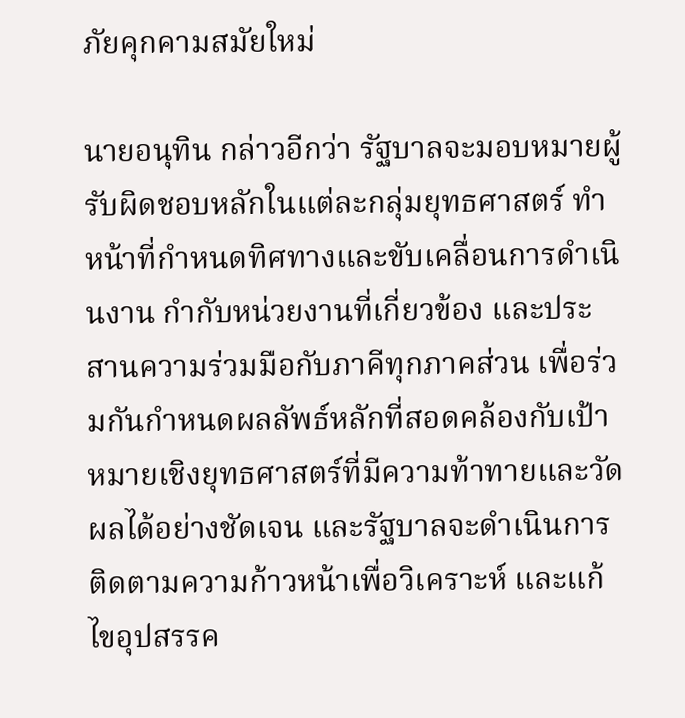ภัยคุกคามสมัยใหม่

นายอนุทิน กล่าวอีกว่า รัฐบาลจะมอบหมายผู้รับผิดชอบหลักในแต่ละกลุ่มยุทธศาสตร์ ทำหน้าที่กำหนดทิศทางและขับเคลื่อนการดำเนินงาน กำกับหน่วยงานที่เกี่ยวข้อง และประสานความร่วมมือกับภาคีทุกภาคส่วน เพื่อร่วมกันกำหนดผลลัพธ์หลักที่สอดคล้องกับเป้าหมายเชิงยุทธศาสตร์ที่มีความท้าทายและวัดผลได้อย่างชัดเจน และรัฐบาลจะดำเนินการติดตามความก้าวหน้าเพื่อวิเคราะห์ และแก้ไขอุปสรรค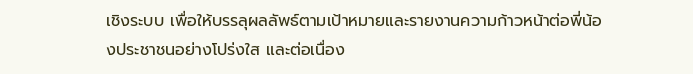เชิงระบบ เพื่อให้บรรลุผลลัพธ์ตามเป้าหมายและรายงานความก้าวหน้าต่อพี่น้องประชาชนอย่างโปร่งใส และต่อเนื่อง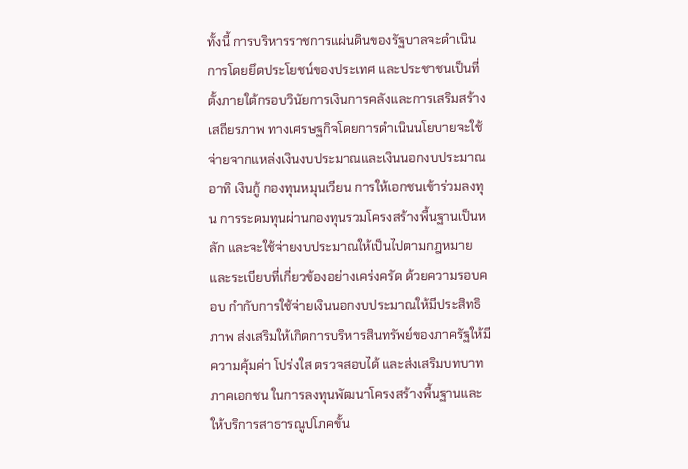ทั้งนี้ การบริหารราชการแผ่นดินของรัฐบาลจะดำเนินการโดยยึดประโยชน์ของประเทศ และประชาชนเป็นที่ตั้งภายใต้กรอบวินัยการเงินการคลังและการเสริมสร้างเสถียรภาพ ทางเศรษฐกิจโดยการดำเนินนโยบายจะใช้จ่ายจากแหล่งเงินงบประมาณและเงินนอกงบประมาณ อาทิ เงินกู้ กองทุนหมุนเวียน การให้เอกชนเข้าร่วมลงทุน การระดมทุนผ่านกองทุนรวมโครงสร้างพื้นฐานเป็นหลัก และจะใช้จ่ายงบประมาณให้เป็นไปตามกฎหมายและระเบียบที่เกี่ยวข้องอย่างเคร่งครัด ด้วยความรอบคอบ กำกับการใช้จ่ายเงินนอกงบประมาณให้มีประสิทธิภาพ ส่งเสริมให้เกิดการบริหารสินทรัพย์ของภาครัฐให้มีความคุ้มค่า โปร่งใส ตรวจสอบได้ และส่งเสริมบทบาทภาคเอกชน ในการลงทุนพัฒนาโครงสร้างพื้นฐานและให้บริการสาธารณูปโภคขั้น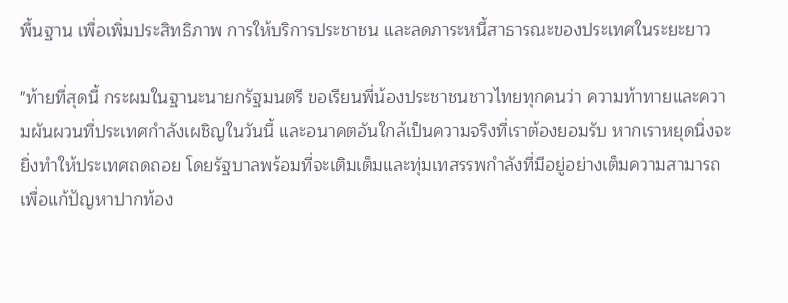พื้นฐาน เพื่อเพิ่มประสิทธิภาพ การให้บริการประชาชน และลดภาระหนี้สาธารณะของประเทศในระยะยาว

"ท้ายที่สุดนี้ กระผมในฐานะนายกรัฐมนตรี ขอเรียนพี่น้องประชาชนชาวไทยทุกคนว่า ความท้าทายและความผันผวนที่ประเทศกำลังเผชิญในวันนี้ และอนาคตอันใกล้เป็นความจริงที่เราต้องยอมรับ หากเราหยุดนิ่งจะยิ่งทำให้ประเทศถดถอย โดยรัฐบาลพร้อมที่จะเติมเต็มและทุ่มเทสรรพกำลังที่มีอยู่อย่างเต็มความสามารถ เพื่อแก้ปัญหาปากท้อง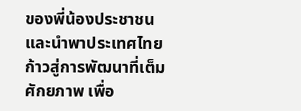ของพี่น้องประชาชนและนำพาประเทศไทยก้าวสู่การพัฒนาที่เต็มศักยภาพ เพื่อ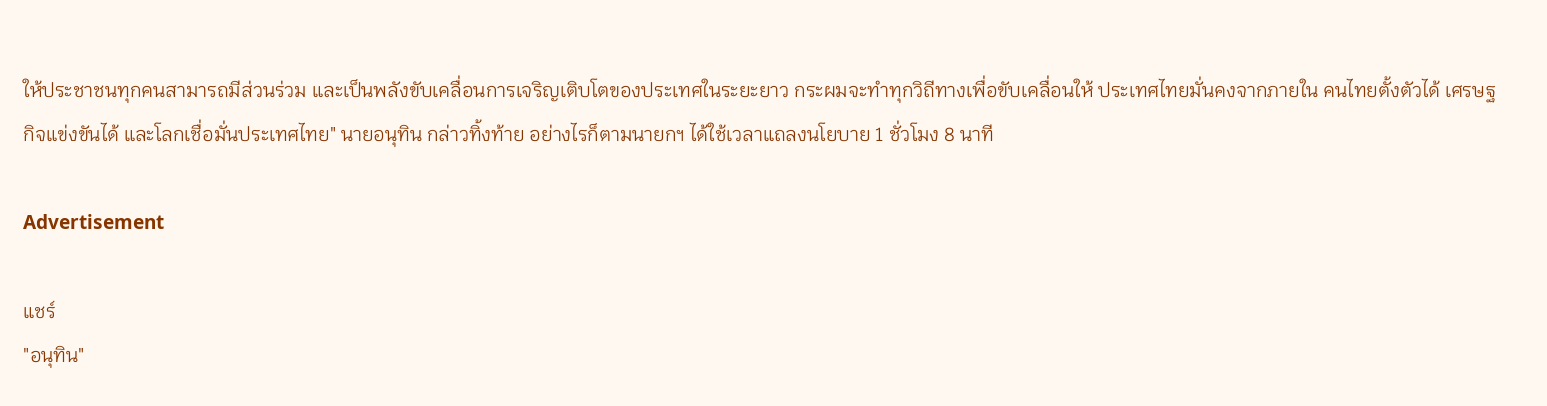ให้ประชาชนทุกคนสามารถมีส่วนร่วม และเป็นพลังขับเคลื่อนการเจริญเติบโตของประเทศในระยะยาว กระผมจะทำทุกวิถีทางเพื่อขับเคลื่อนให้ ประเทศไทยมั่นคงจากภายใน คนไทยตั้งตัวได้ เศรษฐกิจแข่งขันได้ และโลกเชื่อมั่นประเทศไทย" นายอนุทิน กล่าวทิ้งท้าย อย่างไรก็ตามนายกฯ ได้ใช้เวลาแถลงนโยบาย 1 ชั่วโมง 8 นาที

Advertisement

แชร์
"อนุทิน"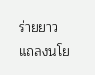ร่ายยาว แถลงนโย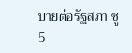บายต่อรัฐสภา ชู 5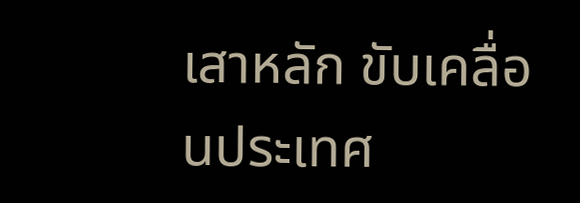เสาหลัก ขับเคลื่อนประเทศ